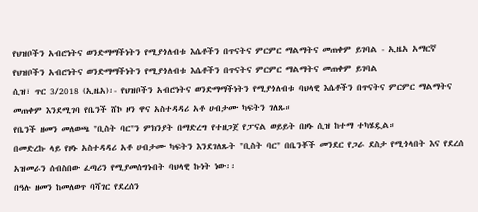የህዝቦችን አብሮነትና ወንድማማችነትን የሚያጎለብቱ እሴቶችን በጥናትና ምርምር ማልማትና መጠቀም ይገባል - ኢዜአ አማርኛ
የህዝቦችን አብሮነትና ወንድማማችነትን የሚያጎለብቱ እሴቶችን በጥናትና ምርምር ማልማትና መጠቀም ይገባል
ሲዝ፣ ጥር 3/2018 (ኢዜአ)፡- የህዝቦችን አብሮነትና ወንድማማችነትን የሚያጎለብቱ ባህላዊ እሴቶችን በጥናትና ምርምር ማልማትና መጠቀም እንደሚገባ የቤንች ሸኮ ዞን ዋና አስተዳዳሪ አቶ ሀብታሙ ካፍትን ገለጹ።
የቤንች ዘመን መለወጫ "ቢስት ባር"ን ምክንያት በማድረግ የተዘጋጀ የፓናል ወይይት በዞኑ ሲዝ ከተማ ተካሄዷል።
በመድረኩ ላይ የዞኑ አስተዳዳሪ አቶ ሀብታሙ ካፍትን እንደገለጹት "ቢስት ባር" በቤንቾች መንደር የጋራ ደስታ የሚጎላበት እና የደረሰ አዝመራን ሰብስበው ፈጣሪን የሚያመሰግኑበት ባህላዊ ኩነት ነው፡፡
በዓሉ ዘመን ከመለወጥ ባሻገር የደረሰን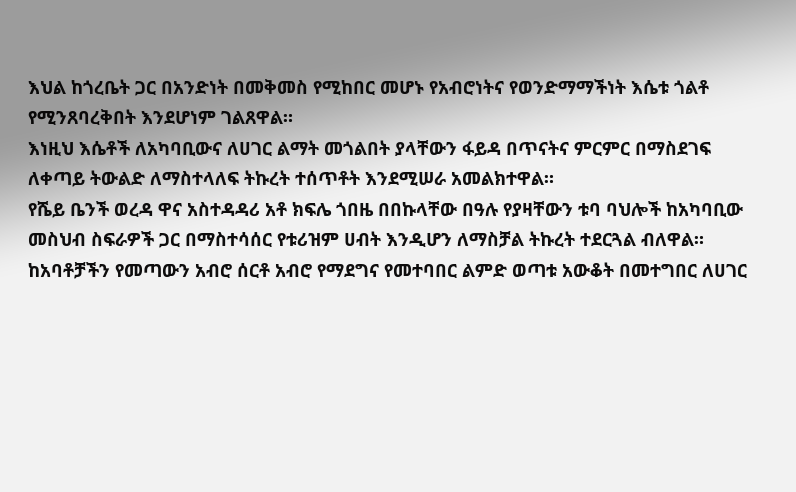እህል ከጎረቤት ጋር በአንድነት በመቅመስ የሚከበር መሆኑ የአብሮነትና የወንድማማችነት እሴቱ ጎልቶ የሚንጸባረቅበት እንደሆነም ገልጸዋል።
እነዚህ እሴቶች ለአካባቢውና ለሀገር ልማት መጎልበት ያላቸውን ፋይዳ በጥናትና ምርምር በማስደገፍ ለቀጣይ ትውልድ ለማስተላለፍ ትኩረት ተሰጥቶት እንደሚሠራ አመልክተዋል።
የሼይ ቤንች ወረዳ ዋና አስተዳዳሪ አቶ ክፍሌ ጎበዜ በበኩላቸው በዓሉ የያዛቸውን ቱባ ባህሎች ከአካባቢው መስህብ ስፍራዎች ጋር በማስተሳሰር የቱሪዝም ሀብት እንዲሆን ለማስቻል ትኩረት ተደርጓል ብለዋል።
ከአባቶቻችን የመጣውን አብሮ ሰርቶ አብሮ የማደግና የመተባበር ልምድ ወጣቱ አውቆት በመተግበር ለሀገር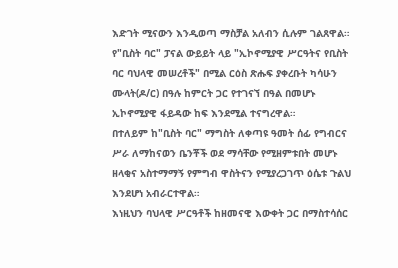እድገት ሚናውን እንዲወጣ ማስቻል አለብን ሲሉም ገልጸዋል።
የ"ቢስት ባር" ፓናል ውይይት ላይ "ኢኮኖሚያዊ ሥርዓትና የቢስት ባር ባህላዊ መሠረቶች" በሚል ርዕስ ጽሑፍ ያቀረቡት ካሳሁን ሙላት(ዶ/ር) በዓሉ ከምርት ጋር የተገናኘ በዓል በመሆኑ ኢኮኖሚያዊ ፋይዳው ከፍ እንደሚል ተናግረዋል።
በተለይም ከ"ቢስት ባር" ማግስት ለቀጣዩ ዓመት ሰፊ የግብርና ሥራ ለማከናወን ቤንቾች ወደ ማሳቸው የሚዘምቱበት መሆኑ ዘላቂና አስተማማኝ የምግብ ዋስትናን የሚያረጋገጥ ዕሴቱ ጉልህ እንደሆነ አብራርተዋል።
እነዚህን ባህላዊ ሥርዓቶች ከዘመናዊ እውቀት ጋር በማስተሳሰር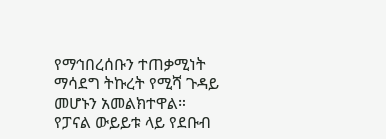የማኅበረሰቡን ተጠቃሚነት ማሳደግ ትኩረት የሚሻ ጉዳይ መሆኑን አመልክተዋል።
የፓናል ውይይቱ ላይ የደቡብ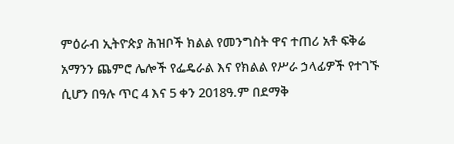ምዕራብ ኢትዮጵያ ሕዝቦች ክልል የመንግስት ዋና ተጠሪ አቶ ፍቅሬ አማንን ጨምሮ ሌሎች የፌዴራል እና የክልል የሥራ ኃላፊዎች የተገኙ ሲሆን በዓሉ ጥር 4 እና 5 ቀን 2018ዓ.ም በደማቅ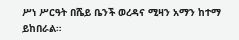ሥነ ሥርዓት በሼይ ቤንች ወረዳና ሚዛን አማን ከተማ ይከበራል።